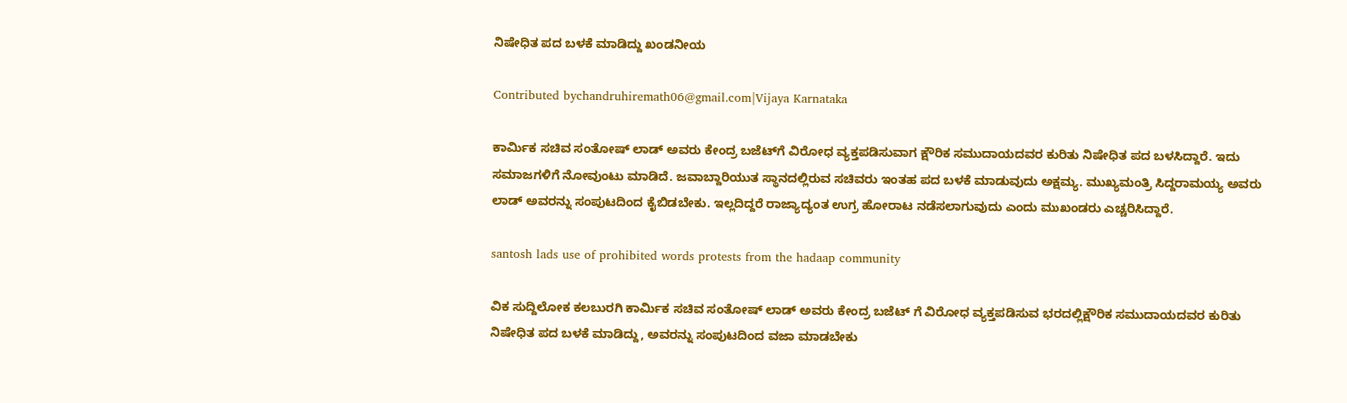ನಿಷೇಧಿತ ಪದ ಬಳಕೆ ಮಾಡಿದ್ದು ಖಂಡನೀಯ

Contributed bychandruhiremath06@gmail.com|Vijaya Karnataka

ಕಾರ್ಮಿಕ ಸಚಿವ ಸಂತೋಷ್‌ ಲಾಡ್‌ ಅವರು ಕೇಂದ್ರ ಬಜೆಟ್‌ಗೆ ವಿರೋಧ ವ್ಯಕ್ತಪಡಿಸುವಾಗ ಕ್ಷೌರಿಕ ಸಮುದಾಯದವರ ಕುರಿತು ನಿಷೇಧಿತ ಪದ ಬಳಸಿದ್ದಾರೆ. ಇದು ಸಮಾಜಗಳಿಗೆ ನೋವುಂಟು ಮಾಡಿದೆ. ಜವಾಬ್ದಾರಿಯುತ ಸ್ಥಾನದಲ್ಲಿರುವ ಸಚಿವರು ಇಂತಹ ಪದ ಬಳಕೆ ಮಾಡುವುದು ಅಕ್ಷಮ್ಯ. ಮುಖ್ಯಮಂತ್ರಿ ಸಿದ್ದರಾಮಯ್ಯ ಅವರು ಲಾಡ್‌ ಅವರನ್ನು ಸಂಪುಟದಿಂದ ಕೈಬಿಡಬೇಕು. ಇಲ್ಲದಿದ್ದರೆ ರಾಜ್ಯಾದ್ಯಂತ ಉಗ್ರ ಹೋರಾಟ ನಡೆಸಲಾಗುವುದು ಎಂದು ಮುಖಂಡರು ಎಚ್ಚರಿಸಿದ್ದಾರೆ.

santosh lads use of prohibited words protests from the hadaap community

ವಿಕ ಸುದ್ದಿಲೋಕ ಕಲಬುರಗಿ ಕಾರ್ಮಿಕ ಸಚಿವ ಸಂತೋಷ್ ಲಾಡ್ ಅವರು ಕೇಂದ್ರ ಬಜೆಟ್ ಗೆ ವಿರೋಧ ವ್ಯಕ್ತಪಡಿಸುವ ಭರದಲ್ಲಿಕ್ಷೌರಿಕ ಸಮುದಾಯದವರ ಕುರಿತು ನಿಷೇಧಿತ ಪದ ಬಳಕೆ ಮಾಡಿದ್ದು, ಅವರನ್ನು ಸಂಪುಟದಿಂದ ವಜಾ ಮಾಡಬೇಕು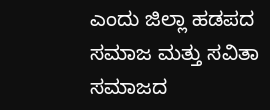ಎಂದು ಜಿಲ್ಲಾ ಹಡಪದ ಸಮಾಜ ಮತ್ತು ಸವಿತಾ ಸಮಾಜದ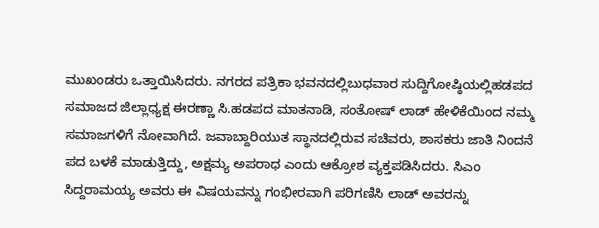ಮುಖಂಡರು ಒತ್ತಾಯಿಸಿದರು. ನಗರದ ಪತ್ರಿಕಾ ಭವನದಲ್ಲಿಬುಧವಾರ ಸುದ್ದಿಗೋಷ್ಠಿಯಲ್ಲಿಹಡಪದ ಸಮಾಜದ ಜಿಲ್ಲಾಧ್ಯಕ್ಷ ಈರಣ್ಣಾ ಸಿ.ಹಡಪದ ಮಾತನಾಡಿ, ಸಂತೋಷ್ ಲಾಡ್ ಹೇಳಿಕೆಯಿಂದ ನಮ್ಮ ಸಮಾಜಗಳಿಗೆ ನೋವಾಗಿದೆ. ಜವಾಬ್ದಾರಿಯುತ ಸ್ಥಾನದಲ್ಲಿರುವ ಸಚಿವರು, ಶಾಸಕರು ಜಾತಿ ನಿಂದನೆ ಪದ ಬಳಕೆ ಮಾಡುತ್ತಿದ್ದು, ಅಕ್ಷಮ್ಯ ಅಪರಾಧ ಎಂದು ಆಕ್ರೋಶ ವ್ಯಕ್ತಪಡಿಸಿದರು. ಸಿಎಂ ಸಿದ್ದರಾಮಯ್ಯ ಅವರು ಈ ವಿಷಯವನ್ನು ಗಂಭೀರವಾಗಿ ಪರಿಗಣಿಸಿ ಲಾಡ್ ಅವರನ್ನು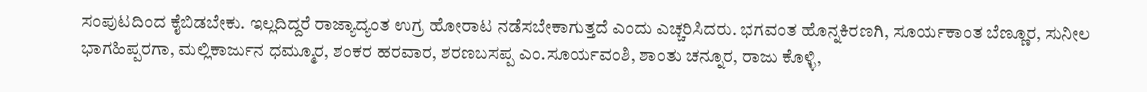ಸಂಪುಟದಿಂದ ಕೈಬಿಡಬೇಕು. ಇಲ್ಲದಿದ್ದರೆ ರಾಜ್ಯಾದ್ಯಂತ ಉಗ್ರ ಹೋರಾಟ ನಡೆಸಬೇಕಾಗುತ್ತದೆ ಎಂದು ಎಚ್ಚರಿಸಿದರು. ಭಗವಂತ ಹೊನ್ನಕಿರಣಗಿ, ಸೂರ್ಯಕಾಂತ ಬೆಣ್ಣೂರ, ಸುನೀಲ ಭಾಗಹಿಪ್ಪರಗಾ, ಮಲ್ಲಿಕಾರ್ಜುನ ಧಮ್ಮೂರ, ಶಂಕರ ಹರವಾರ, ಶರಣಬಸಪ್ಪ ಎಂ.ಸೂರ್ಯವಂಶಿ, ಶಾಂತು ಚನ್ನೂರ, ರಾಜು ಕೊಳ್ಳಿ,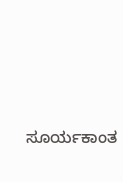ಸೂರ್ಯಕಾಂತ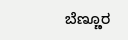ಬೆಣ್ಣೂರ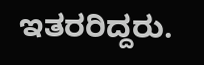ಇತರರಿದ್ದರು.